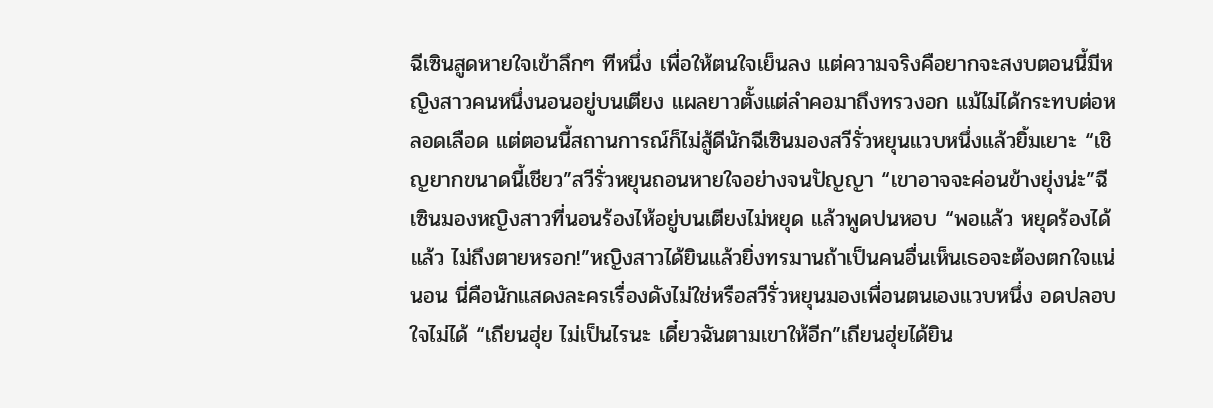ฉีเซินสูดหายใจเข้าลึกๆ ทีหนึ่ง เพื่อให้ตนใจเย็นลง แต่ความจริงคือยากจะสงบตอนนี้มีหญิงสาวคนหนึ่งนอนอยู่บนเตียง แผลยาวตั้งแต่ลำคอมาถึงทรวงอก แม้ไม่ได้กระทบต่อหลอดเลือด แต่ตอนนี้สถานการณ์ก็ไม่สู้ดีนักฉีเซินมองสวีรั่วหยุนแวบหนึ่งแล้วยิ้มเยาะ “เชิญยากขนาดนี้เชียว”สวีรั่วหยุนถอนหายใจอย่างจนปัญญา “เขาอาจจะค่อนข้างยุ่งน่ะ”ฉีเซินมองหญิงสาวที่นอนร้องไห้อยู่บนเตียงไม่หยุด แล้วพูดปนหอบ “พอแล้ว หยุดร้องได้แล้ว ไม่ถึงตายหรอก!”หญิงสาวได้ยินแล้วยิ่งทรมานถ้าเป็นคนอื่นเห็นเธอจะต้องตกใจแน่นอน นี่คือนักแสดงละครเรื่องดังไม่ใช่หรือสวีรั่วหยุนมองเพื่อนตนเองแวบหนึ่ง อดปลอบใจไม่ได้ “เถียนฮุ่ย ไม่เป็นไรนะ เดี๋ยวฉันตามเขาให้อีก”เถียนฮุ่ยได้ยิน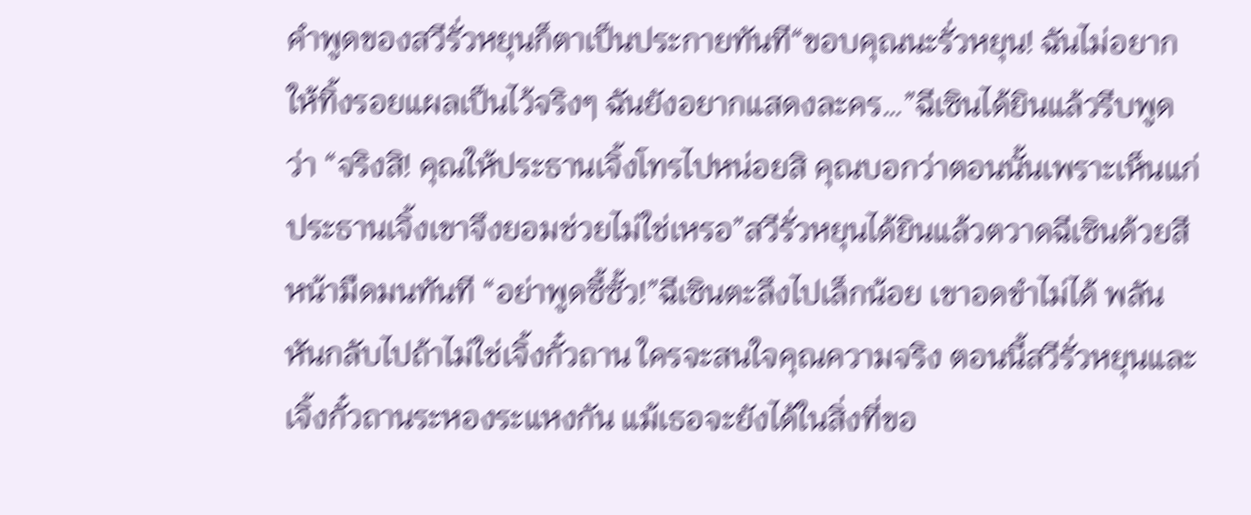คำพูดของสวีรั่วหยุนก็ตาเป็นประกายทันที“ขอบคุณนะรั่วหยุน! ฉันไม่อยากให้ทิ้งรอยแผลเป็นไว้จริงๆ ฉันยังอยากแสดงละคร…”ฉีเซินได้ยินแล้วรีบพูดว่า “จริงสิ! คุณให้ประธานเจิ้งโทรไปหน่อยสิ คุณบอกว่าตอนนั้นเพราะเห็นแก่ประธานเจิ้งเขาจึงยอมช่วยไม่ใช่เหรอ”สวีรั่วหยุนได้ยินแล้วตวาดฉีเซินด้วยสีหน้ามืดมนทันที “อย่าพูดซี้ซั้ว!”ฉีเซินตะลึงไปเล็กน้อย เขาอดขำไม่ได้ พลันหันกลับไปถ้าไม่ใช่เจิ้งกั๋วถาน ใครจะสนใจคุณความจริง ตอนนี้สวีรั่วหยุนและเจิ้งกั๋วถานระหองระแหงกัน แม้เธอจะยังได้ในสิ่งที่ขอ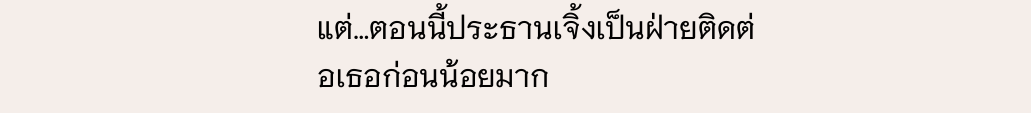แต่…ตอนนี้ประธานเจิ้งเป็นฝ่ายติดต่อเธอก่อนน้อยมาก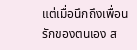แต่เมื่อนึกถึงเพื่อนรักของตนเอง ส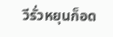วีรั่วหยุนก็อด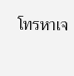โทรหาเจ